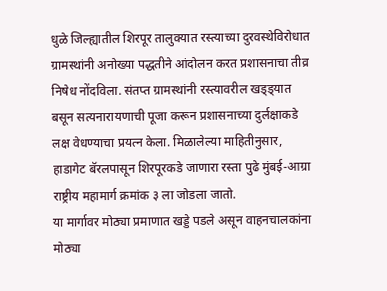धुळे जिल्ह्यातील शिरपूर तालुक्यात रस्त्याच्या दुरवस्थेविरोधात ग्रामस्थांनी अनोख्या पद्धतीने आंदोलन करत प्रशासनाचा तीव्र निषेध नोंदविला. संतप्त ग्रामस्थांनी रस्त्यावरील खड्ड्यात बसून सत्यनारायणाची पूजा करून प्रशासनाच्या दुर्लक्षाकडे लक्ष वेधण्याचा प्रयत्न केला. मिळालेल्या माहितीनुसार, हाडागेट बॅरलपासून शिरपूरकडे जाणारा रस्ता पुढे मुंबई‑आग्रा राष्ट्रीय महामार्ग क्रमांक ३ ला जोडला जातो.
या मार्गावर मोठ्या प्रमाणात खड्डे पडले असून वाहनचालकांना मोठ्या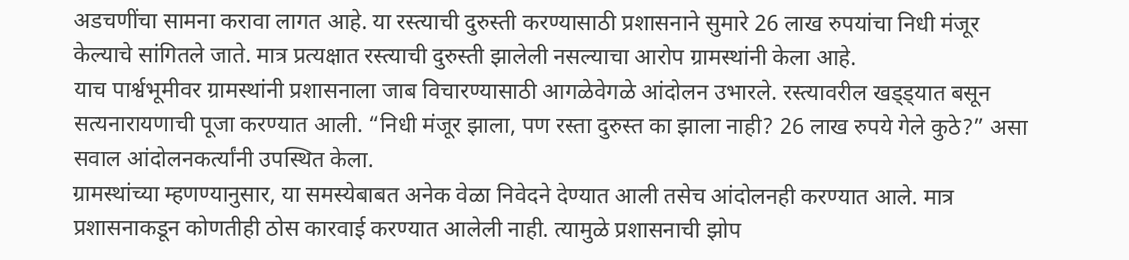अडचणींचा सामना करावा लागत आहे. या रस्त्याची दुरुस्ती करण्यासाठी प्रशासनाने सुमारे 26 लाख रुपयांचा निधी मंजूर केल्याचे सांगितले जाते. मात्र प्रत्यक्षात रस्त्याची दुरुस्ती झालेली नसल्याचा आरोप ग्रामस्थांनी केला आहे.
याच पार्श्वभूमीवर ग्रामस्थांनी प्रशासनाला जाब विचारण्यासाठी आगळेवेगळे आंदोलन उभारले. रस्त्यावरील खड्ड्यात बसून सत्यनारायणाची पूजा करण्यात आली. “निधी मंजूर झाला, पण रस्ता दुरुस्त का झाला नाही? 26 लाख रुपये गेले कुठे?” असा सवाल आंदोलनकर्त्यांनी उपस्थित केला.
ग्रामस्थांच्या म्हणण्यानुसार, या समस्येबाबत अनेक वेळा निवेदने देण्यात आली तसेच आंदोलनही करण्यात आले. मात्र प्रशासनाकडून कोणतीही ठोस कारवाई करण्यात आलेली नाही. त्यामुळे प्रशासनाची झोप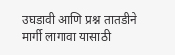उघडावी आणि प्रश्न तातडीने मार्गी लागावा यासाठी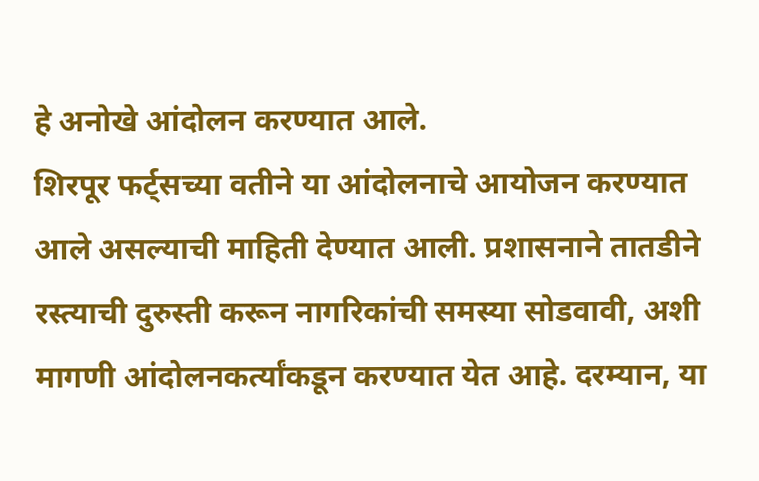हे अनोखे आंदोलन करण्यात आले.
शिरपूर फर्ट्सच्या वतीने या आंदोलनाचे आयोजन करण्यात आले असल्याची माहिती देण्यात आली. प्रशासनाने तातडीने रस्त्याची दुरुस्ती करून नागरिकांची समस्या सोडवावी, अशी मागणी आंदोलनकर्त्यांकडून करण्यात येत आहे. दरम्यान, या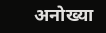अनोख्या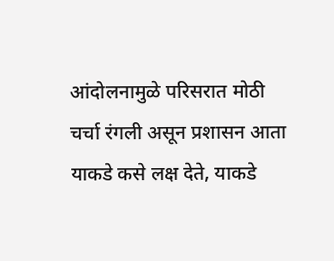आंदोलनामुळे परिसरात मोठी चर्चा रंगली असून प्रशासन आता याकडे कसे लक्ष देते, याकडे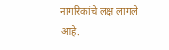नागरिकांचे लक्ष लागले आहे.